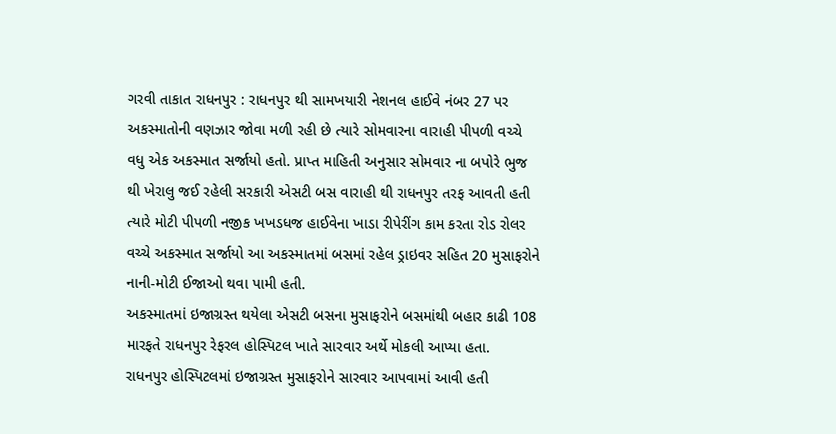ગરવી તાકાત રાધનપુર : રાધનપુર થી સામખયારી નેશનલ હાઈવે નંબર 27 પર અકસ્માતોની વણઝાર જોવા મળી રહી છે ત્યારે સોમવારના વારાહી પીપળી વચ્ચે વધુ એક અકસ્માત સર્જાયો હતો. પ્રાપ્ત માહિતી અનુસાર સોમવાર ના બપોરે ભુજ થી ખેરાલુ જઈ રહેલી સરકારી એસટી બસ વારાહી થી રાધનપુર તરફ આવતી હતી ત્યારે મોટી પીપળી નજીક ખખડધજ હાઈવેના ખાડા રીપેરીંગ કામ કરતા રોડ રોલર વચ્ચે અકસ્માત સર્જાયો આ અકસ્માતમાં બસમાં રહેલ ડ્રાઇવર સહિત 20 મુસાફરોને નાની-મોટી ઈજાઓ થવા પામી હતી.
અકસ્માતમાં ઇજાગ્રસ્ત થયેલા એસટી બસના મુસાફરોને બસમાંથી બહાર કાઢી 108 મારફતે રાધનપુર રેફરલ હોસ્પિટલ ખાતે સારવાર અર્થે મોકલી આપ્યા હતા.
રાધનપુર હોસ્પિટલમાં ઇજાગ્રસ્ત મુસાફરોને સારવાર આપવામાં આવી હતી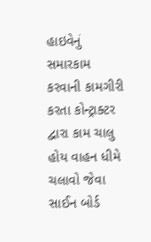હાઇવેનું સમારકામ કરવાની કામગીરી કરતા કોન્ટ્રાક્ટર દ્વારા કામ ચાલુ હોય વાહન ધીમે ચલાવો જેવા સાઈન બોર્ડ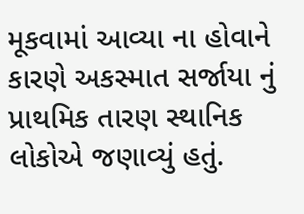મૂકવામાં આવ્યા ના હોવાને કારણે અકસ્માત સર્જાયા નું પ્રાથમિક તારણ સ્થાનિક લોકોએ જણાવ્યું હતું.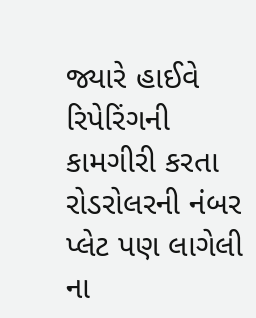જ્યારે હાઈવે રિપેરિંગની કામગીરી કરતા રોડરોલરની નંબર પ્લેટ પણ લાગેલી ના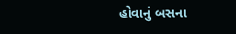હોવાનું બસના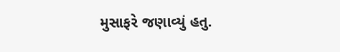મુસાફરે જણાવ્યું હતુ.